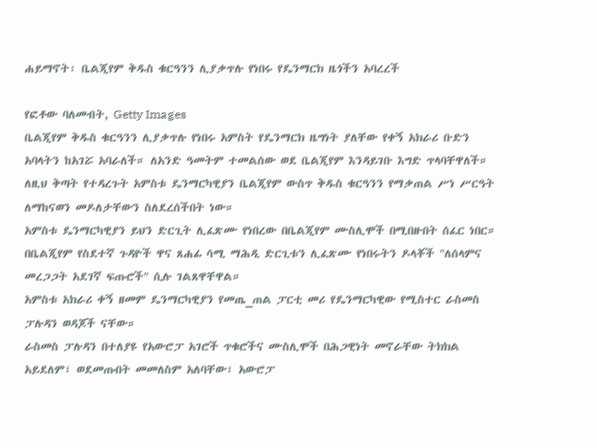ሐይማኖት፡ ቤልጂየም ቅዱስ ቁርዓንን ሊያቃጥሉ የነበሩ የዴንማርክ ዜጎችን አባረረች

የፎቶው ባለመብት, Getty Images
ቤልጂየም ቅዱስ ቁርዓንን ሊያቃጥሉ የነበሩ አምስት የዴንማርክ ዜግነት ያለቸው የቀኝ አክራሪ ቡድን አባላትን ከአገሯ አባራለች። ለአንድ ዓመትም ተመልሰው ወደ ቤልጂየም እንዳይገቡ እግድ ጥላባቸዋለች።
ለዚህ ቅጣት የተዳረጉት አምስቱ ዴንማርካዊያን ቤልጂየም ውስጥ ቅዱስ ቁርዓንን የማቃጠል ሥነ ሥርዓት ለማከናወን መዶለታቸውን ስለደረሰችበት ነው።
አምስቱ ዴንማርካዊያን ይህን ድርጊት ሊፈጽሙ የነበረው በቤልጂየም ሙስሊሞች በሚበዙበት ሰፈር ነበር።
በቤልጂየም የስደተኛ ጉዳዮች ዋና ጸሐፊ ሳሚ ማሕዲ ድርጊቱን ሊፈጽሙ የነበሩትን ዶላቾች "ለሰላምና መረጋጋት አደገኛ ፍጡሮች" ሲሉ ገልጸዋቸዋል።
አምስቱ አክራሪ ቀኝ ዘመም ዴንማርካዊያን የመጤ_ጠል ፓርቲ መሪ የዴንማርካዊው የሚስተር ራስመስ ፓሉዳን ወዳጆች ናቸው።
ራስመስ ፓሉዳን በተለያዩ የአውሮፓ አገሮች ጥቁሮችና ሙስሊሞች በሕጋዊነት መኖራቸው ትክክል አይደለም፣ ወደመጡበት መመለስም አለባቸው፣ አውሮፓ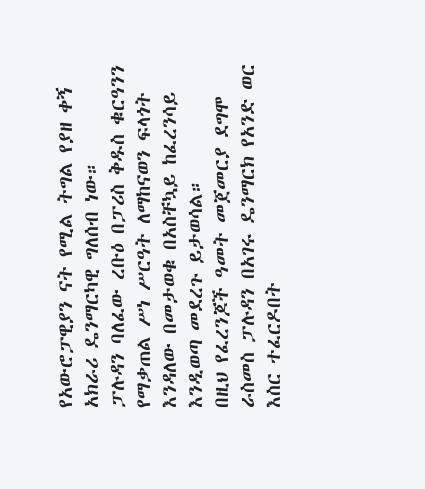የአውሮፓዊያን ናት የሚል ትግል የያዘ ቀኝ አክራሪ ዴንማርካዊ ግለሰብ ነው።
ፓሉዳን ባለፈው ረቡዕ በፓሪስ ቅዱስ ቁርዓንን የማቃጠል ሥነ ሥርዓት ለማከናወን ፍላጎት እንዳለው በመታወቁ በአስቸኳይ ከፈረንሳይ እንዲወጣ መደረጉ ይታወሳል።
በዚህ የፈረንጆች ዓመት መጀመርያ ደግሞ ራስመስ ፓሉዳን በአገሩ ዴንማርክ የአንድ ወር እስር ተፈርዶበት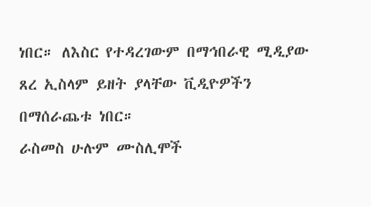ነበር። ለእስር የተዳረገውም በማኅበራዊ ሚዲያው ጸረ ኢስላም ይዘት ያላቸው ቪዲዮዎችን በማሰራጨቱ ነበር።
ራስመስ ሁሉም ሙስሊሞች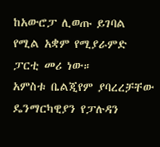ከአውሮፓ ሊወጡ ይገባል የሚል አቋም የሚያራምድ ፓርቲ መሪ ነው።
አምስቱ ቤልጂየም ያባረረቻቸው ዴንማርካዊያን የፓሉዳን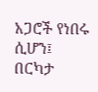አጋሮች የነበሩ ሲሆን፤ በርካታ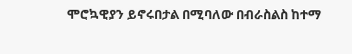ሞሮኳዊያን ይኖሩበታል በሚባለው በብራስልስ ከተማ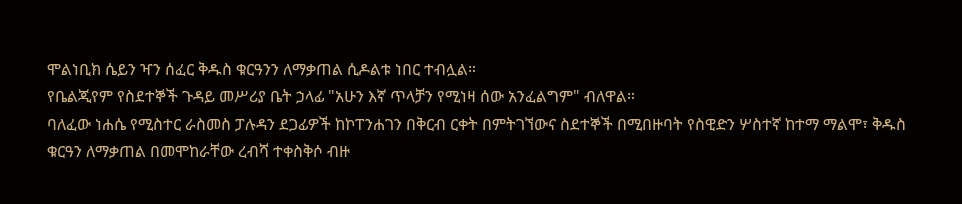ሞልነቢክ ሴይን ዣን ሰፈር ቅዱስ ቁርዓንን ለማቃጠል ሲዶልቱ ነበር ተብሏል።
የቤልጂየም የስደተኞች ጉዳይ መሥሪያ ቤት ኃላፊ "አሁን እኛ ጥላቻን የሚነዛ ሰው አንፈልግም" ብለዋል።
ባለፈው ነሐሴ የሚስተር ራስመስ ፓሉዳን ደጋፊዎች ከኮፐንሐገን በቅርብ ርቀት በምትገኘውና ስደተኞች በሚበዙባት የስዊድን ሦስተኛ ከተማ ማልሞ፣ ቅዱስ ቁርዓን ለማቃጠል በመሞከራቸው ረብሻ ተቀስቅሶ ብዙ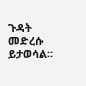ጉዳት መድረሱ ይታወሳል።